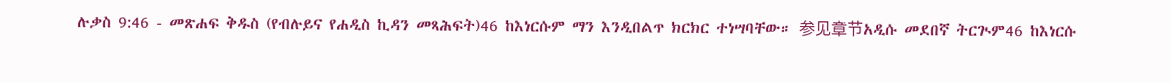ሉቃስ 9:46 - መጽሐፍ ቅዱስ (የብሉይና የሐዲስ ኪዳን መጻሕፍት)46 ከእነርሱም ማን እንዲበልጥ ክርክር ተነሣባቸው። 参见章节አዲሱ መደበኛ ትርጒም46 ከእነርሱ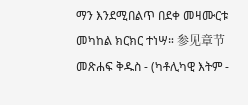ማን እንደሚበልጥ በደቀ መዛሙርቱ መካከል ክርክር ተነሣ። 参见章节መጽሐፍ ቅዱስ - (ካቶሊካዊ እትም -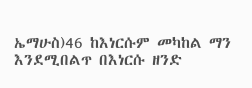ኤማሁስ)46 ከእነርሱም መካከል ማን እንደሚበልጥ በእነርሱ ዘንድ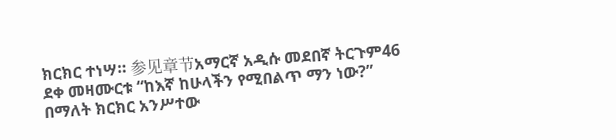ክርክር ተነሣ። 参见章节አማርኛ አዲሱ መደበኛ ትርጉም46 ደቀ መዛሙርቱ “ከእኛ ከሁላችን የሚበልጥ ማን ነው?” በማለት ክርክር አንሥተው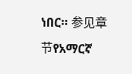ነበር። 参见章节የአማርኛ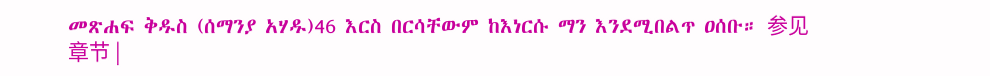መጽሐፍ ቅዱስ (ሰማንያ አሃዱ)46 እርስ በርሳቸውም ከእነርሱ ማን እንደሚበልጥ ዐሰቡ። 参见章节 |